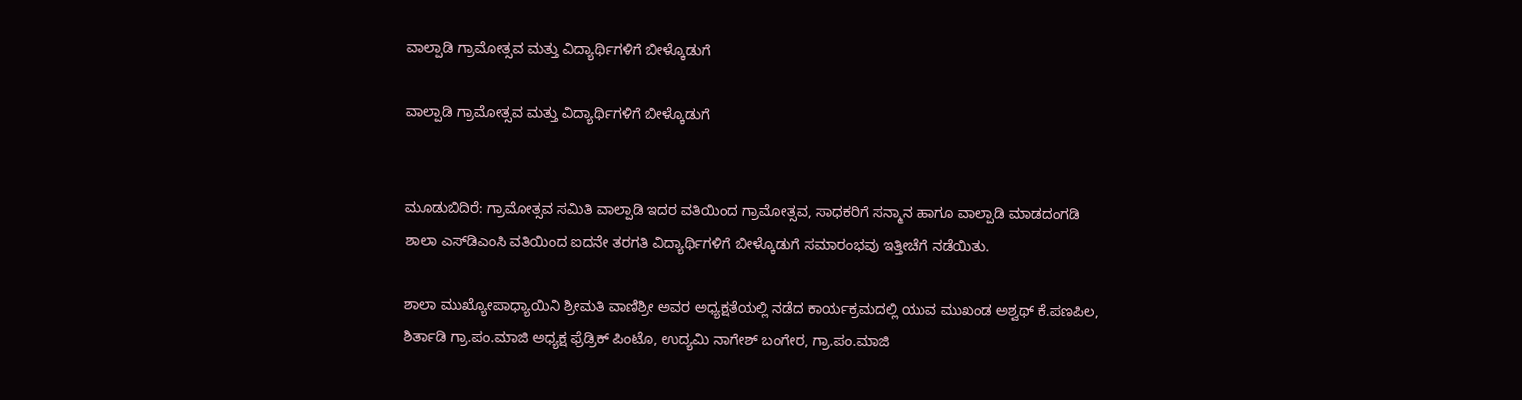ವಾಲ್ಪಾಡಿ ಗ್ರಾಮೋತ್ಸವ ಮತ್ತು ವಿದ್ಯಾರ್ಥಿಗಳಿಗೆ ಬೀಳ್ಕೊಡುಗೆ

ವಾಲ್ಪಾಡಿ ಗ್ರಾಮೋತ್ಸವ ಮತ್ತು ವಿದ್ಯಾರ್ಥಿಗಳಿಗೆ ಬೀಳ್ಕೊಡುಗೆ


ಮೂಡುಬಿದಿರೆ: ಗ್ರಾಮೋತ್ಸವ ಸಮಿತಿ ವಾಲ್ಪಾಡಿ ಇದರ ವತಿಯಿಂದ ಗ್ರಾಮೋತ್ಸವ, ಸಾಧಕರಿಗೆ ಸನ್ಮಾನ ಹಾಗೂ ವಾಲ್ಪಾಡಿ ಮಾಡದಂಗಡಿ ಶಾಲಾ ಎಸ್‌ಡಿಎಂಸಿ ವತಿಯಿಂದ ಐದನೇ ತರಗತಿ ವಿದ್ಯಾರ್ಥಿಗಳಿಗೆ ಬೀಳ್ಕೊಡುಗೆ ಸಮಾರಂಭವು ಇತ್ತೀಚೆಗೆ ನಡೆಯಿತು.

ಶಾಲಾ ಮುಖ್ಯೋಪಾಧ್ಯಾಯಿನಿ ಶ್ರೀಮತಿ ವಾಣಿಶ್ರೀ ಅವರ ಅಧ್ಯಕ್ಷತೆಯಲ್ಲಿ ನಡೆದ ಕಾರ್ಯಕ್ರಮದಲ್ಲಿ ಯುವ ಮುಖಂಡ ಅಶ್ವಥ್ ಕೆ.ಪಣಪಿಲ, ಶಿರ್ತಾಡಿ ಗ್ರಾ.ಪಂ.ಮಾಜಿ ಅಧ್ಯಕ್ಷ ಫ್ರೆಡ್ರಿಕ್ ಪಿಂಟೊ, ಉದ್ಯಮಿ ನಾಗೇಶ್ ಬಂಗೇರ, ಗ್ರಾ.ಪಂ.ಮಾಜಿ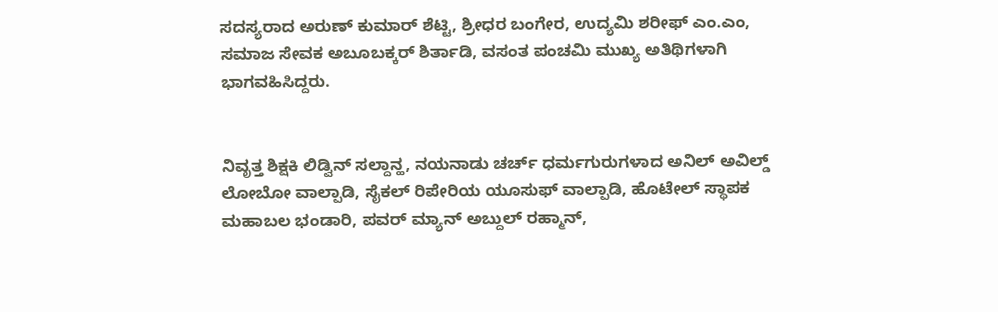ಸದಸ್ಯರಾದ ಅರುಣ್ ಕುಮಾರ್ ಶೆಟ್ಟಿ, ಶ್ರೀಧರ ಬಂಗೇರ, ಉದ್ಯಮಿ ಶರೀಫ್ ಎಂ.ಎಂ, ಸಮಾಜ ಸೇವಕ ಅಬೂಬಕ್ಕರ್ ಶಿರ್ತಾಡಿ, ವಸಂತ ಪಂಚಮಿ ಮುಖ್ಯ ಅತಿಥಿಗಳಾಗಿ ಭಾಗವಹಿಸಿದ್ದರು.


ನಿವೃತ್ತ ಶಿಕ್ಷಕಿ ಲಿಡ್ವಿನ್ ಸಲ್ದಾನ್ಹ, ನಯನಾಡು ಚರ್ಚ್ ಧರ್ಮಗುರುಗಳಾದ ಅನಿಲ್ ಅವಿಲ್ಡ್ ಲೋಬೋ ವಾಲ್ಪಾಡಿ, ಸೈಕಲ್ ರಿಪೇರಿಯ ಯೂಸುಫ್ ವಾಲ್ಪಾಡಿ, ಹೊಟೇಲ್ ಸ್ಥಾಪಕ ಮಹಾಬಲ ಭಂಡಾರಿ, ಪವರ್ ಮ್ಯಾನ್ ಅಬ್ದುಲ್ ರಹ್ಮಾನ್,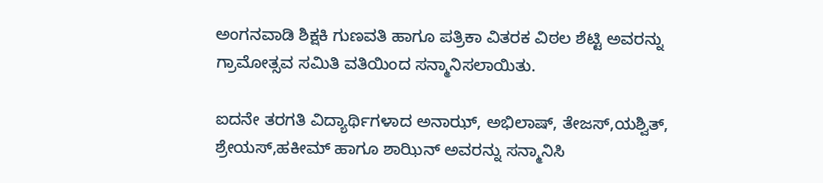ಅಂಗನವಾಡಿ ಶಿಕ್ಷಕಿ ಗುಣವತಿ ಹಾಗೂ ಪತ್ರಿಕಾ ವಿತರಕ ವಿಠಲ ಶೆಟ್ಟಿ ಅವರನ್ನು ಗ್ರಾಮೋತ್ಸವ ಸಮಿತಿ ವತಿಯಿಂದ ಸನ್ಮಾನಿಸಲಾಯಿತು.

ಐದನೇ ತರಗತಿ ವಿದ್ಯಾರ್ಥಿಗಳಾದ ಅನಾಝ್, ಅಭಿಲಾಷ್, ತೇಜಸ್,ಯಶ್ವಿತ್, ಶ್ರೇಯಸ್,ಹಕೀಮ್ ಹಾಗೂ ಶಾಝಿನ್ ಅವರನ್ನು ಸನ್ಮಾನಿಸಿ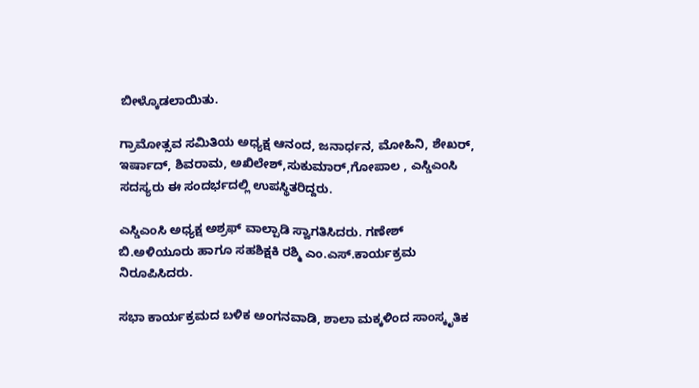ಬೀಳ್ಕೊಡಲಾಯಿತು.

ಗ್ರಾಮೋತ್ಸವ ಸಮಿತಿಯ ಅಧ್ಯಕ್ಷ ಆನಂದ, ಜನಾರ್ಧನ, ಮೋಹಿನಿ, ಶೇಖರ್, ಇರ್ಷಾದ್, ಶಿವರಾಮ, ಅಖಿಲೇಶ್,ಸುಕುಮಾರ್,ಗೋಪಾಲ , ಎಸ್ಡಿಎಂಸಿ ಸದಸ್ಯರು ಈ ಸಂದರ್ಭದಲ್ಲಿ ಉಪಸ್ಥಿತರಿದ್ದರು.

ಎಸ್ಡಿಎಂಸಿ ಅಧ್ಯಕ್ಷ ಅಶ್ರಫ್ ವಾಲ್ಪಾಡಿ ಸ್ವಾಗತಿಸಿದರು. ಗಣೇಶ್ ಬಿ.ಅಳಿಯೂರು ಹಾಗೂ ಸಹಶಿಕ್ಷಕಿ ರಶ್ಮಿ ಎಂ.ಎಸ್.ಕಾರ್ಯಕ್ರಮ ನಿರೂಪಿಸಿದರು.

ಸಭಾ ಕಾರ್ಯಕ್ರಮದ ಬಳಿಕ ಅಂಗನವಾಡಿ, ಶಾಲಾ ಮಕ್ಕಳಿಂದ ಸಾಂಸ್ಕೃತಿಕ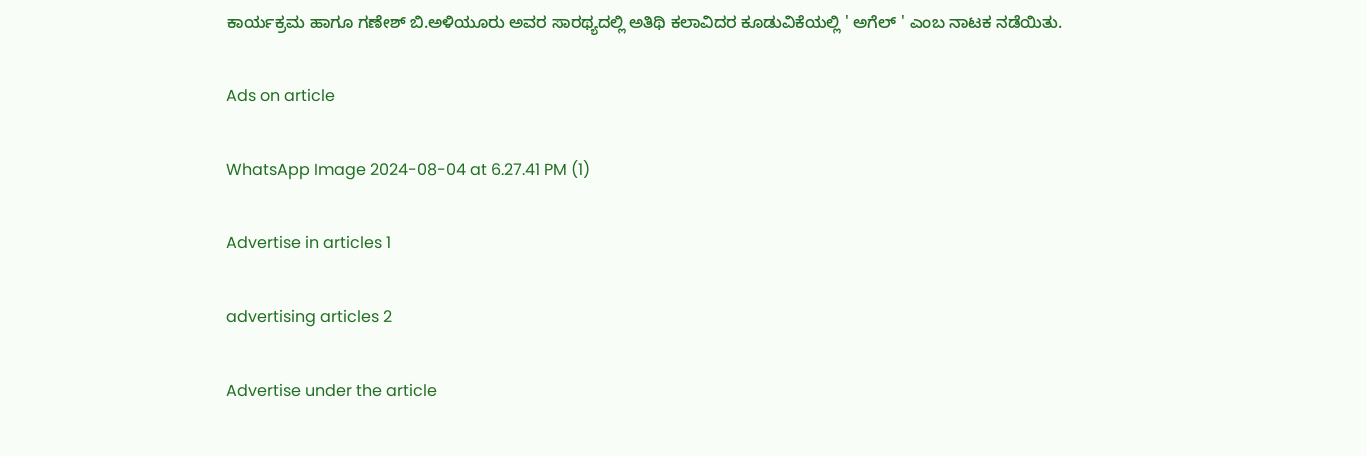ಕಾರ್ಯಕ್ರಮ ಹಾಗೂ ಗಣೇಶ್ ಬಿ.ಅಳಿಯೂರು ಅವರ ಸಾರಥ್ಯದಲ್ಲಿ ಅತಿಥಿ ಕಲಾವಿದರ ಕೂಡುವಿಕೆಯಲ್ಲಿ‌ ' ಅಗೆಲ್ ' ಎಂಬ ನಾಟಕ ನಡೆಯಿತು.

Ads on article

WhatsApp Image 2024-08-04 at 6.27.41 PM (1)

Advertise in articles 1

advertising articles 2

Advertise under the article